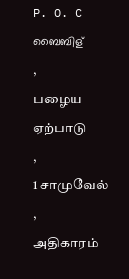P. O. C ബൈബിള്
,
பழைய ஏற்பாடு
,
1 சாமுவேல்
,
அதிகாரம்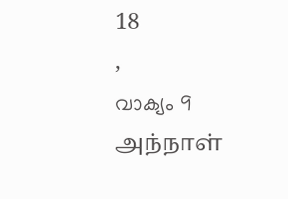18
,
വാക്യം 9
அந்நாள்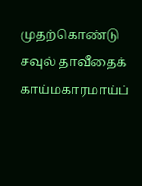முதற்கொண்டு சவுல் தாவீதைக் காய்மகாரமாய்ப்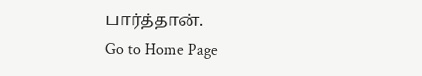பார்த்தான்.
Go to Home Page